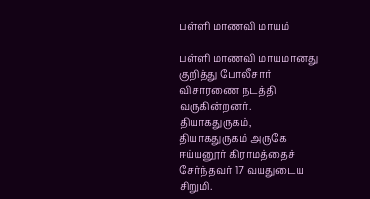பள்ளி மாணவி மாயம்

பள்ளி மாணவி மாயமானது குறித்து போலீசார் விசாரணை நடத்தி வருகின்றனர்.
தியாகதுருகம்,
தியாகதுருகம் அருகே ஈய்யனூர் கிராமத்தைச் சேர்ந்தவர் 17 வயதுடைய சிறுமி.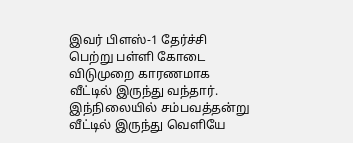இவர் பிளஸ்-1 தேர்ச்சி பெற்று பள்ளி கோடை விடுமுறை காரணமாக வீட்டில் இருந்து வந்தார். இந்நிலையில் சம்பவத்தன்று வீட்டில் இருந்து வெளியே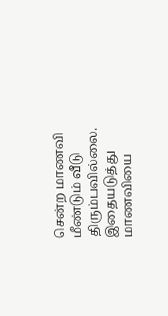சென்ற மாணவி மீண்டும் வீடு திரும்பவில்லை. இதையடுத்து மாணவியை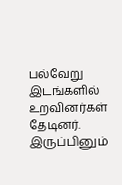பல்வேறு இடங்களில் உறவினர்கள் தேடினர். இருப்பினும்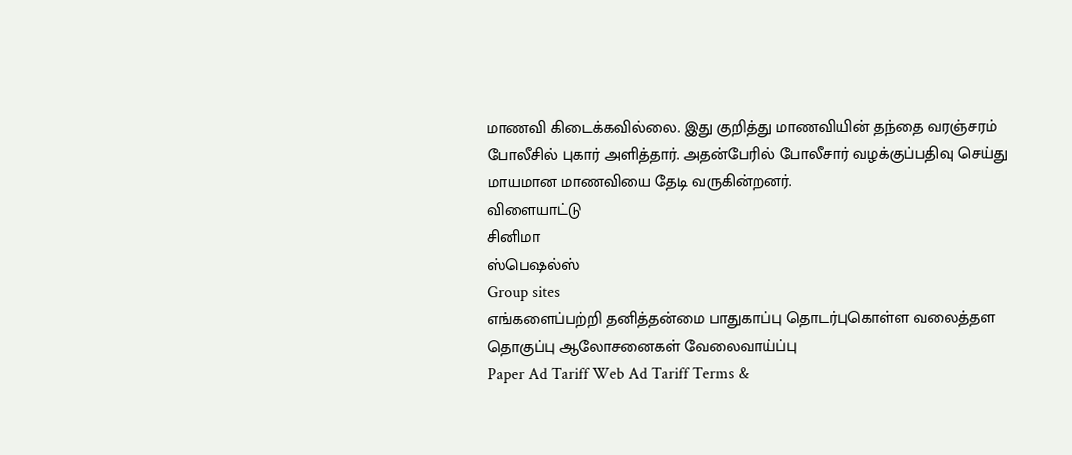மாணவி கிடைக்கவில்லை. இது குறித்து மாணவியின் தந்தை வரஞ்சரம் போலீசில் புகார் அளித்தார். அதன்பேரில் போலீசார் வழக்குப்பதிவு செய்து மாயமான மாணவியை தேடி வருகின்றனர்.
விளையாட்டு
சினிமா
ஸ்பெஷல்ஸ்
Group sites
எங்களைப்பற்றி தனித்தன்மை பாதுகாப்பு தொடர்புகொள்ள வலைத்தள தொகுப்பு ஆலோசனைகள் வேலைவாய்ப்பு
Paper Ad Tariff Web Ad Tariff Terms &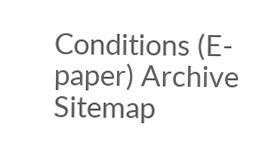Conditions (E-paper) Archive Sitemap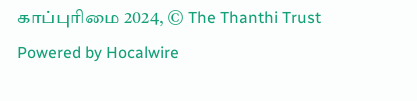காப்புரிமை 2024, © The Thanthi Trust Powered by Hocalwire